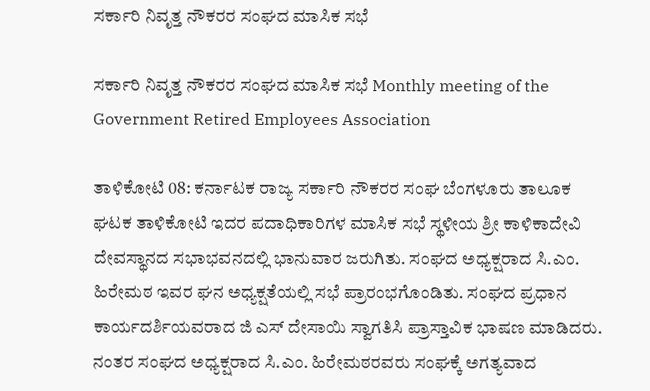ಸರ್ಕಾರಿ ನಿವೃತ್ತ ನೌಕರರ ಸಂಘದ ಮಾಸಿಕ ಸಭೆ

ಸರ್ಕಾರಿ ನಿವೃತ್ತ ನೌಕರರ ಸಂಘದ ಮಾಸಿಕ ಸಭೆ Monthly meeting of the Government Retired Employees Association

ತಾಳಿಕೋಟಿ 08: ಕರ್ನಾಟಕ ರಾಜ್ಯ ಸರ್ಕಾರಿ ನೌಕರರ ಸಂಘ ಬೆಂಗಳೂರು ತಾಲೂಕ ಘಟಕ ತಾಳಿಕೋಟಿ ಇದರ ಪದಾಧಿಕಾರಿಗಳ ಮಾಸಿಕ ಸಭೆ ಸ್ಥಳೀಯ ಶ್ರೀ ಕಾಳಿಕಾದೇವಿ ದೇವಸ್ಥಾನದ ಸಭಾಭವನದಲ್ಲಿ ಭಾನುವಾರ ಜರುಗಿತು. ಸಂಘದ ಅಧ್ಯಕ್ಷರಾದ ಸಿ.ಎಂ. ಹಿರೇಮಠ ಇವರ ಘನ ಅಧ್ಯಕ್ಷತೆಯಲ್ಲಿ ಸಭೆ ಪ್ರಾರಂಭಗೊಂಡಿತು. ಸಂಘದ ಪ್ರಧಾನ ಕಾರ್ಯದರ್ಶಿಯವರಾದ ಜಿ ಎಸ್ ದೇಸಾಯಿ ಸ್ವಾಗತಿಸಿ ಪ್ರಾಸ್ತಾವಿಕ ಭಾಷಣ ಮಾಡಿದರು. ನಂತರ ಸಂಘದ ಅಧ್ಯಕ್ಷರಾದ ಸಿ.ಎಂ. ಹಿರೇಮಠರವರು ಸಂಘಕ್ಕೆ ಅಗತ್ಯವಾದ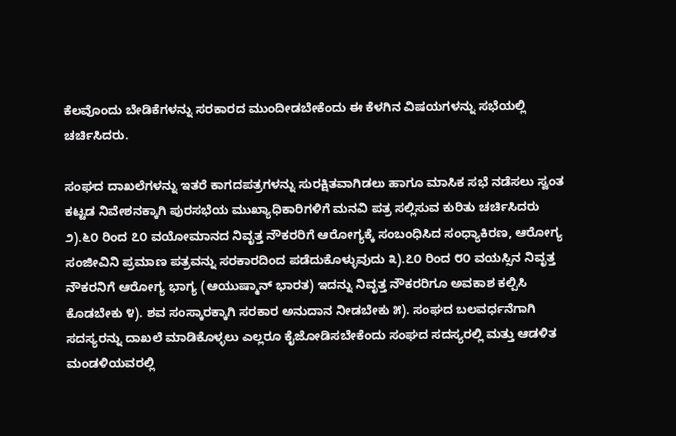ಕೆಲವೊಂದು ಬೇಡಿಕೆಗಳನ್ನು ಸರಕಾರದ ಮುಂದೀಡಬೇಕೆಂದು ಈ ಕೆಳಗಿನ ವಿಷಯಗಳನ್ನು ಸಭೆಯಲ್ಲಿ ಚರ್ಚಿಸಿದರು.

ಸಂಘದ ದಾಖಲೆಗಳನ್ನು ಇತರೆ ಕಾಗದಪತ್ರಗಳನ್ನು ಸುರಕ್ಷಿತವಾಗಿಡಲು ಹಾಗೂ ಮಾಸಿಕ ಸಭೆ ನಡೆಸಲು ಸ್ವಂತ ಕಟ್ಟಡ ನಿವೇಶನಕ್ಕಾಗಿ ಪುರಸಭೆಯ ಮುಖ್ಯಾಧಿಕಾರಿಗಳಿಗೆ ಮನವಿ ಪತ್ರ ಸಲ್ಲಿಸುವ ಕುರಿತು ಚರ್ಚಿಸಿದರು ೨).೬೦ ರಿಂದ ೭೦ ವಯೋಮಾನದ ನಿವೃತ್ತ ನೌಕರರಿಗೆ ಆರೋಗ್ಯಕ್ಕೆ ಸಂಬಂಧಿಸಿದ ಸಂಧ್ಯಾಕಿರಣ, ಆರೋಗ್ಯ ಸಂಜೀವಿನಿ ಪ್ರಮಾಣ ಪತ್ರವನ್ನು ಸರಕಾರದಿಂದ ಪಡೆದುಕೊಳ್ಳುವುದು ೩).೭೦ ರಿಂದ ೮೦ ವಯಸ್ಸಿನ ನಿವೃತ್ತ ನೌಕರನಿಗೆ ಆರೋಗ್ಯ ಭಾಗ್ಯ (ಆಯುಷ್ಮಾನ್ ಭಾರತ) ಇದನ್ನು ನಿವೃತ್ತ ನೌಕರರಿಗೂ ಅವಕಾಶ ಕಲ್ಪಿಸಿ ಕೊಡಬೇಕು ೪). ಶವ ಸಂಸ್ಕಾರಕ್ಕಾಗಿ ಸರಕಾರ ಅನುದಾನ ನೀಡಬೇಕು ೫). ಸಂಘದ ಬಲವರ್ಧನೆಗಾಗಿ ಸದಸ್ಯರನ್ನು ದಾಖಲೆ ಮಾಡಿಕೊಳ್ಳಲು ಎಲ್ಲರೂ ಕೈಜೋಡಿಸಬೇಕೆಂದು ಸಂಘದ ಸದಸ್ಯರಲ್ಲಿ ಮತ್ತು ಆಡಳಿತ ಮಂಡಳಿಯವರಲ್ಲಿ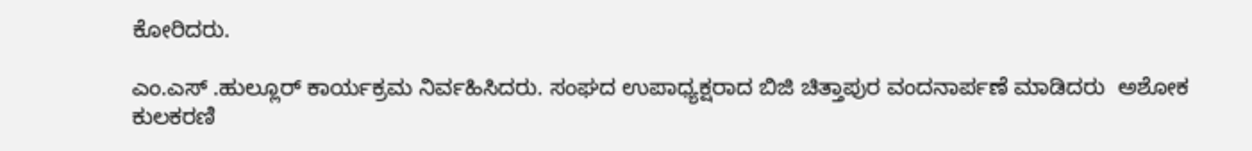ಕೋರಿದರು.

ಎಂ.ಎಸ್ .ಹುಲ್ಲೂರ್ ಕಾರ್ಯಕ್ರಮ ನಿರ್ವಹಿಸಿದರು. ಸಂಘದ ಉಪಾಧ್ಯಕ್ಷರಾದ ಬಿಜಿ ಚಿತ್ತಾಪುರ ವಂದನಾರ್ಪಣೆ ಮಾಡಿದರು  ಅಶೋಕ ಕುಲಕರಣಿ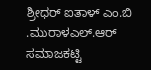ಶ್ರೀಧರ್ ಐತಾಳ್ ಎಂ.ಬಿ .ಮುರಾಳಎಲ್.ಆರ್ ಸಮಾಜಕಟ್ಟಿ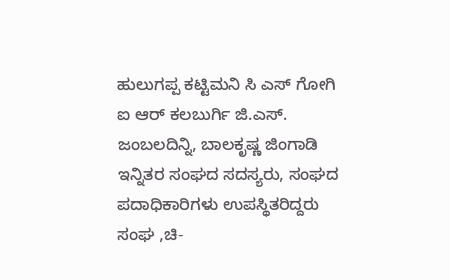ಹುಲುಗಪ್ಪ ಕಟ್ಟಿಮನಿ ಸಿ ಎಸ್ ಗೋಗಿ ಐ ಆರ್ ಕಲಬುರ್ಗಿ ಜಿ.ಎಸ್. ಜಂಬಲದಿನ್ನಿ, ಬಾಲಕೃಷ್ಣ ಜಿಂಗಾಡಿ ಇನ್ನಿತರ ಸಂಘದ ಸದಸ್ಯರು, ಸಂಘದ ಪದಾಧಿಕಾರಿಗಳು ಉಪಸ್ಥಿತರಿದ್ದರು ಸಂಘ ,ಚಿ-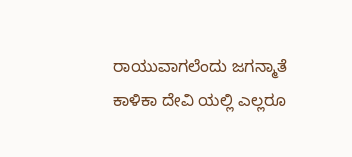ರಾಯುವಾಗಲೆಂದು ಜಗನ್ಮಾತೆ ಕಾಳಿಕಾ ದೇವಿ ಯಲ್ಲಿ ಎಲ್ಲರೂ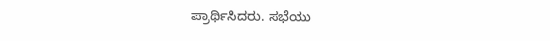ಪ್ರಾರ್ಥಿಸಿದರು. ಸಭೆಯು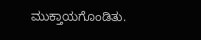ಮುಕ್ತಾಯಗೊಂಡಿತು.